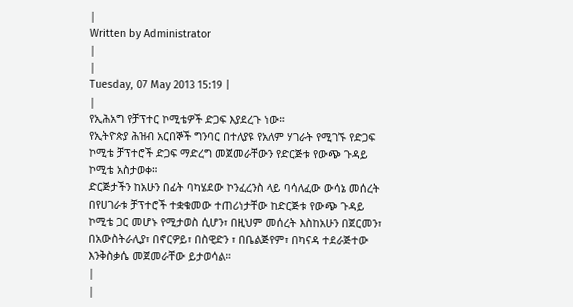|
Written by Administrator
|
|
Tuesday, 07 May 2013 15:19 |
|
የኢሕአግ የቻፕተር ኮሚቴዎች ድጋፍ እያደረጉ ነው።
የኢትዮጵያ ሕዝብ አርበኞች ግንባር በተለያዩ የአለም ሃገራት የሚገኙ የድጋፍ ኮሚቴ ቻፕተሮች ድጋፍ ማድረግ መጀመራቸውን የድርጅቱ የውጭ ጉዳይ ኮሚቴ አስታወቀ።
ድርጅታችን ከአሁን በፊት ባካሄደው ኮንፈረንስ ላይ ባሳለፈው ውሳኔ መሰረት በየሀገራቱ ቻፕተሮች ተቋቁመው ተጠሪነታቸው ከድርጅቱ የውጭ ጉዳይ ኮሚቴ ጋር መሆኑ የሚታወስ ሲሆን፣ በዚህም መሰረት እስከአሁን በጀርመን፣ በአውስትራሊያ፣ በኖርዎይ፣ በስዊድን ፣ በቤልጅየም፣ በካናዳ ተደራጅተው እንቅስቃሴ መጀመራቸው ይታወሳል።
|
|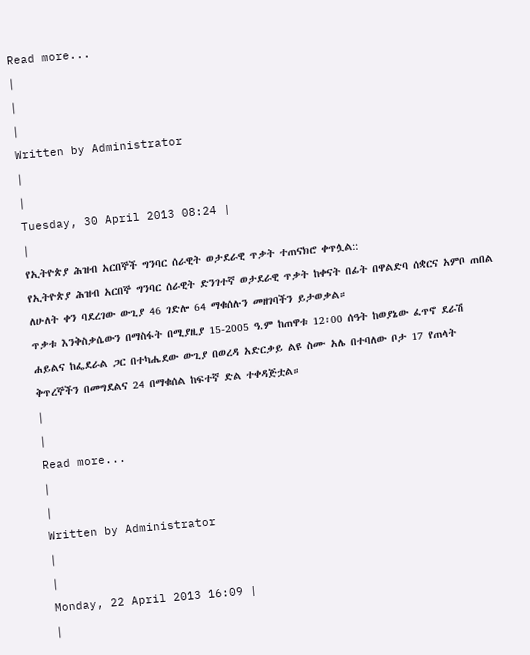Read more...
|
|
|
Written by Administrator
|
|
Tuesday, 30 April 2013 08:24 |
|
የኢትዮጵያ ሕዝብ አርበኞች ግንባር ሰራዊት ወታደራዊ ጥቃት ተጠናክሮ ቀጥሏል::
የኢትዮጵያ ሕዝብ አርበኞ ግንባር ሰራዊት ድንገተኛ ወታደራዊ ጥቃት ከቀናት በፊት በዋልድባ ሰቋርና አምቦ ጠበል ለሁለት ቀን ባደረገው ውጊያ 46 ገድሎ 64 ማቁሰሉን መዘገባችን ይታወቃል።
ጥቃቱ እንቅስቃሴውን በማስፋት በሚያዚያ 15-2005 ዓ.ም ከጠዋቱ 12፡00 ሰዓት ከወያኔው ፈጥኖ ደራሽ ሐይልና ከፌደራል ጋር በተካሔደው ውጊያ በወረዳ አድርቃይ ልዩ ስሙ አሌ በተባለው ቦታ 17 የጠላት ቅጥረኞችን በመግደልና 24 በማቁሰል ከፍተኛ ድል ተቀዳጅቷል።
|
|
Read more...
|
|
Written by Administrator
|
|
Monday, 22 April 2013 16:09 |
|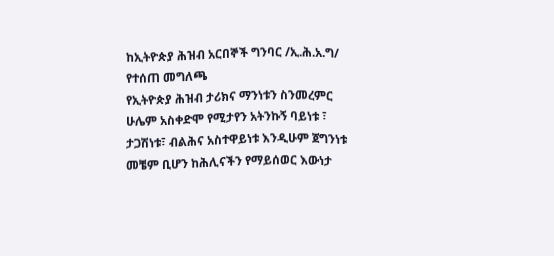ከኢትዮጵያ ሕዝብ አርበኞች ግንባር /ኢ.ሕ.አ.ግ/
የተሰጠ መግለጫ
የኢትዮጵያ ሕዝብ ታሪክና ማንነቱን ስንመረምር ሁሌም አስቀድሞ የሚታየን አትንኩኝ ባይነቱ ፣ ታጋሽነቱ፣ ብልሕና አስተዋይነቱ እንዲሁም ጀግንነቱ መቼም ቢሆን ከሕሊናችን የማይሰወር እውነታ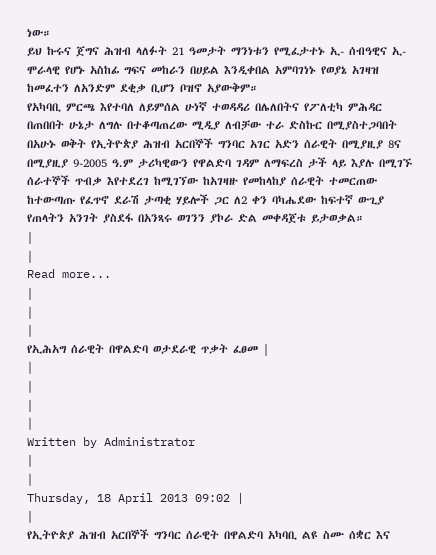ነው።
ይህ ኩሩና ጀግና ሕዝብ ላለፉት 21 ዓመታት ማንነቱን የሚፈታተኑ ኢ- ሰብዓዊና ኢ-ሞራላዊ የሆኑ አስከፊ ግፍና መከራን በሀይል እንዲቀበል አምባገነኑ የወያኔ አገዛዝ ከመፈተን ለአንድም ደቂቃ ቢሆን ቦዝኖ አያውቅም።
የአካባቢ ምርጫ እየተባለ ለይምሰል ሁነኛ ተወዳዳሪ በሌለበትና የፖለቲካ ምሕዳር በጠበበት ሁኔታ ለግሉ በተቆጣጠረው ሚዲያ ለብቻው ተራ ድስኩር በሚያስተጋባበት በአሁኑ ወቅት የኢትዮጵያ ሕዝብ አርበኞች ግንባር አገር አድን ሰራዊት በሚያዚያ 8ና በሚያዚያ 9-2005 ዓ.ም ታሪካዊውን የዋልድባ ገዳም ለማፍረስ ታች ላይ እያሉ በሚገኙ ሰራተኞች ጥብቃ እየተደረገ ከሚገኘው ከአገዛዙ የመከላከያ ሰራዊት ተመርጠው ከተውጣጡ የፈጥኖ ደራሽ ታጣቂ ሃይሎች ጋር ለ2 ቀን ባካሔደው ከፍተኛ ውጊያ የጠላትን አንገት ያስደፋ በአንጻሩ ወገንን ያኮራ ድል መቀዳጀቱ ይታወቃል።
|
|
Read more...
|
|
|
የኢሕአግ ሰራዊት በዋልድባ ወታደራዊ ጥቃት ፈፀመ |
|
|
|
|
Written by Administrator
|
|
Thursday, 18 April 2013 09:02 |
|
የኢትዮጵያ ሕዝብ አርበኞች ግንባር ሰራዊት በዋልድባ አካባቢ ልዩ ስሙ ሰቋር እና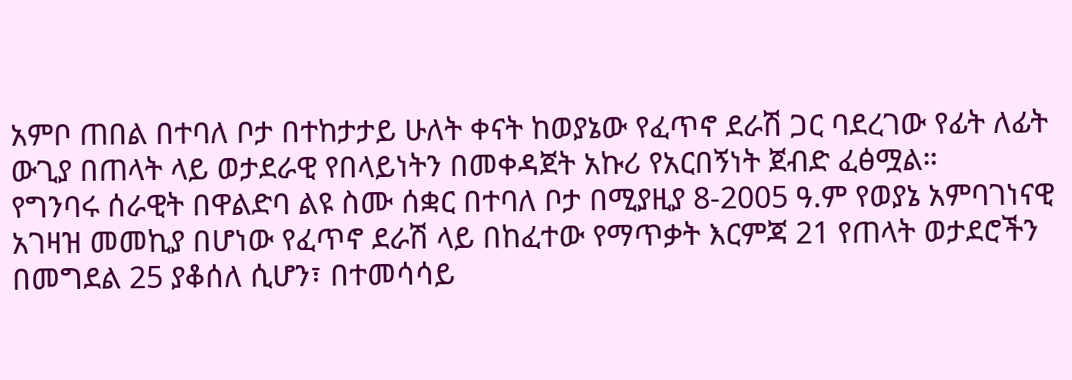አምቦ ጠበል በተባለ ቦታ በተከታታይ ሁለት ቀናት ከወያኔው የፈጥኖ ደራሽ ጋር ባደረገው የፊት ለፊት ውጊያ በጠላት ላይ ወታደራዊ የበላይነትን በመቀዳጀት አኩሪ የአርበኝነት ጀብድ ፈፅሟል።
የግንባሩ ሰራዊት በዋልድባ ልዩ ስሙ ሰቋር በተባለ ቦታ በሚያዚያ 8-2005 ዓ.ም የወያኔ አምባገነናዊ አገዛዝ መመኪያ በሆነው የፈጥኖ ደራሽ ላይ በከፈተው የማጥቃት እርምጃ 21 የጠላት ወታደሮችን በመግደል 25 ያቆሰለ ሲሆን፣ በተመሳሳይ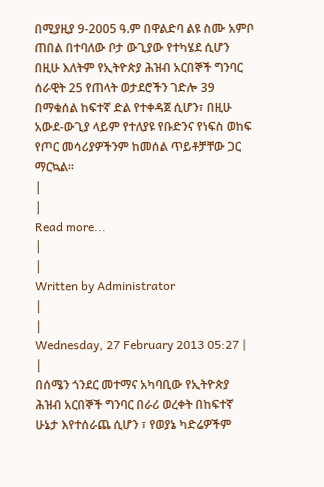በሚያዚያ 9-2005 ዓ.ም በዋልድባ ልዩ ስሙ አምቦ ጠበል በተባለው ቦታ ውጊያው የተካሄደ ሲሆን በዚሁ እለትም የኢትዮጵያ ሕዝብ አርበኞች ግንባር ሰራዊት 25 የጠላት ወታደሮችን ገድሎ 39 በማቁሰል ከፍተኛ ድል የተቀዳጀ ሲሆን፣ በዚሁ አውደ-ውጊያ ላይም የተለያዩ የቡድንና የነፍስ ወከፍ የጦር መሳሪያዎችንም ከመሰል ጥይቶቻቸው ጋር ማርኳል።
|
|
Read more...
|
|
Written by Administrator
|
|
Wednesday, 27 February 2013 05:27 |
|
በሰሜን ጎንደር መተማና አካባቢው የኢትዮጵያ ሕዝብ አርበኞች ግንባር በራሪ ወረቀት በከፍተኛ ሁኔታ እየተሰራጨ ሲሆን ፣ የወያኔ ካድሬዎችም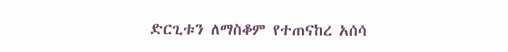ድርጊቱን ለማስቆም የተጠናከረ አሰሳ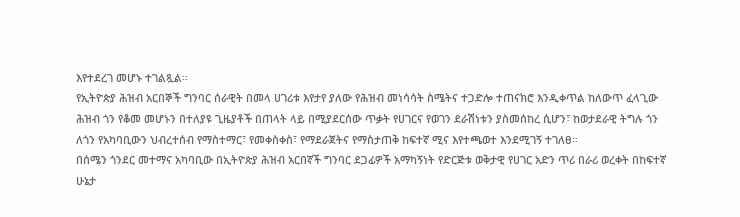እየተደረገ መሆኑ ተገልጿል።
የኢትዮጵያ ሕዝብ አርበኞች ግንባር ሰራዊት በመላ ሀገሪቱ እየታየ ያለው የሕዝብ መነሳሳት ስሜትና ተጋድሎ ተጠናክሮ እንዲቀጥል ከለውጥ ፈላጊው ሕዝብ ጎን የቆመ መሆኑን በተለያዩ ጊዜያቶች በጠላት ላይ በሚያደርሰው ጥቃት የሀገርና የወገን ደራሽነቱን ያስመሰከረ ሲሆን፣ ከወታደራዊ ትግሉ ጎን ለጎን የአካባቢውን ህብረተሰብ የማስተማር፣ የመቀስቀስ፣ የማደራጀትና የማስታጠቅ ከፍተኛ ሚና እየተጫወተ እንደሚገኝ ተገለፀ።
በሰሜን ጎንደር መተማና አካባቢው በኢትዮጵያ ሕዝብ አርበኛች ግንባር ደጋፊዎች አማካኝነት የድርጅቱ ወቅታዊ የሀገር አድን ጥሪ በራሪ ወረቀት በከፍተኛ ሁኔታ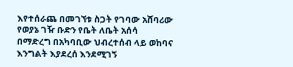እየተሰራጨ በመገኘቱ ስጋት የገባው አሸባሪው የወያኔ ገዥ ቡድን የቤት ለቤት አሰሳ በማድረግ በአካባቢው ህብረተሰብ ላይ ወከባና እንግልት እያደረሰ እንደሚገኝ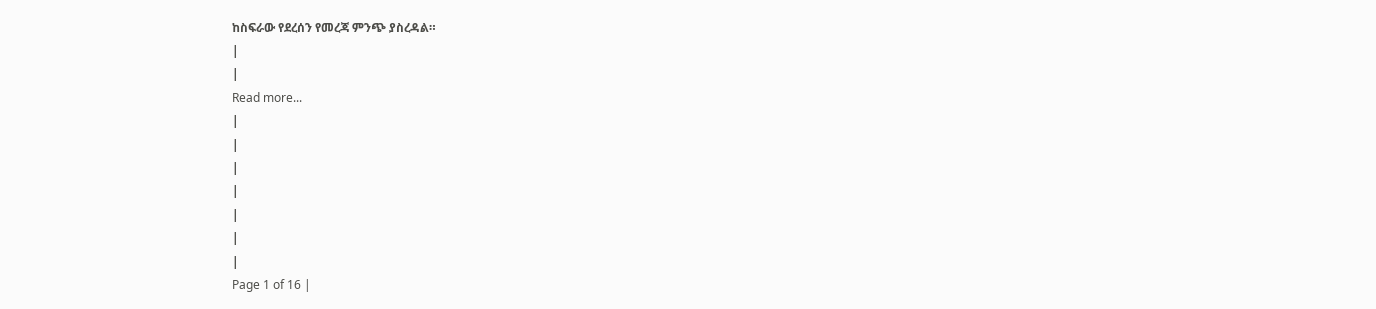ከስፍራው የደረሰን የመረጃ ምንጭ ያስረዳል።
|
|
Read more...
|
|
|
|
|
|
|
Page 1 of 16 |